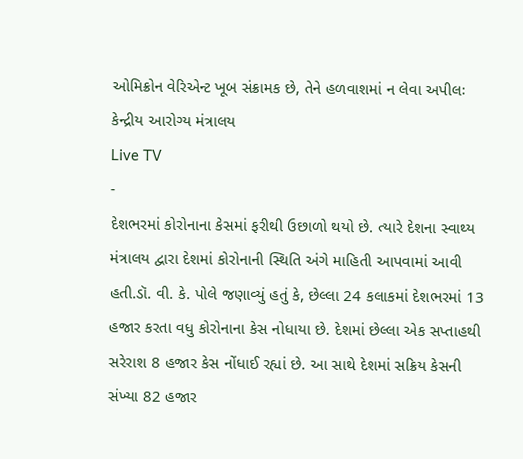ઓમિક્રોન વેરિએન્ટ ખૂબ સંક્રામક છે, તેને હળવાશમાં ન લેવા અપીલઃ કેન્દ્રીય આરોગ્ય મંત્રાલય
Live TV
-
દેશભરમાં કોરોનાના કેસમાં ફરીથી ઉછાળો થયો છે. ત્યારે દેશના સ્વાથ્ય મંત્રાલય દ્વારા દેશમાં કોરોનાની સ્થિતિ અંગે માહિતી આપવામાં આવી હતી.ડૉ. વી. કે. પોલે જણાવ્યું હતું કે, છેલ્લા 24 કલાકમાં દેશભરમાં 13 હજાર કરતા વધુ કોરોનાના કેસ નોધાયા છે. દેશમાં છેલ્લા એક સપ્તાહથી સરેરાશ 8 હજાર કેસ નોંધાઈ રહ્યાં છે. આ સાથે દેશમાં સક્રિય કેસની સંખ્યા 82 હજાર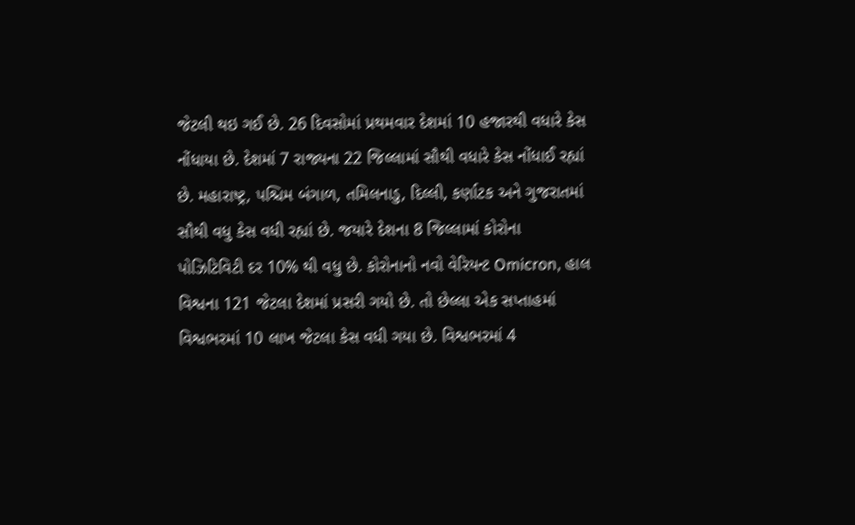જેટલી થઇ ગઈ છે. 26 દિવસોમાં પ્રથમવાર દેશમાં 10 હજારથી વધારે કેસ નોંધાયા છે. દેશમાં 7 રાજ્યના 22 જિલ્લામાં સૌથી વધારે કેસ નોંધાઈ રહ્યાં છે. મહારાષ્ટ્ર, પશ્ચિમ બંગાળ, તમિલનાડુ, દિલ્લી, કર્ણાટક અને ગુજરાતમાં સૌથી વધુ કેસ વધી રહ્યાં છે. જયારે દેશના 8 જિલ્લામાં કોરોના પોઝિટિવિટી દર 10% થી વધુ છે. કોરોનાનો નવો વેરિયન્ટ Omicron, હાલ વિશ્વના 121 જેટલા દેશમાં પ્રસરી ગયો છે. તો છેલ્લા એક સપ્તાહમાં વિશ્વભરમાં 10 લાખ જેટલા કેસ વધી ગયા છે. વિશ્વભરમાં 4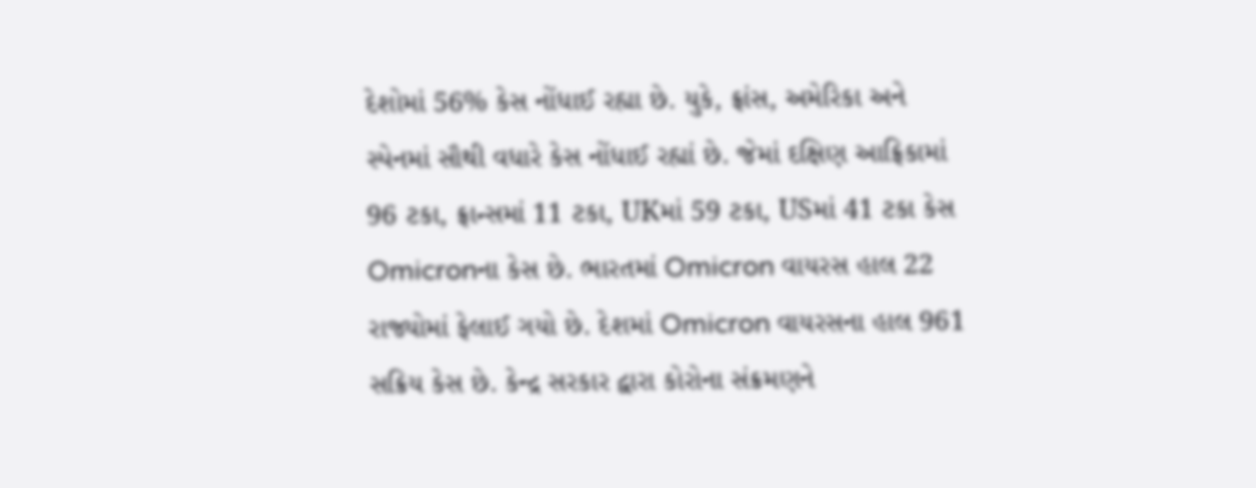દેશોમાં 56% કેસ નોંધાઈ રહ્યા છે. યુકે, ફ્રાંસ, અમેરિકા અને સ્પેનમાં સૌથી વધારે કેસ નોંધાઈ રહ્યાં છે. જેમાં દક્ષિણ આફ્રિકામાં 96 ટકા, ફ્રાન્સમાં 11 ટકા, UKમાં 59 ટકા, USમાં 41 ટકા કેસ Omicronના કેસ છે. ભારતમાં Omicron વાયરસ હાલ 22 રાજ્યોમાં ફેલાઈ ગયો છે. દેશમાં Omicron વાયરસના હાલ 961 સક્રિય કેસ છે. કેન્દ્ર સરકાર દ્વારા કોરોના સંક્રમણને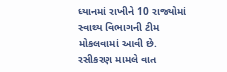ધ્યાનમાં રાખીને 10 રાજ્યોમાં સ્વાથ્ય વિભાગની ટીમ મોકલવામાં આવી છે. રસીકરણ મામલે વાત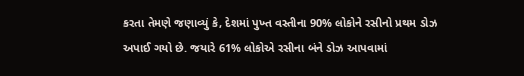કરતા તેમણે જણાવ્યું કે, દેશમાં પુખ્ત વસ્તીના 90% લોકોને રસીનો પ્રથમ ડોઝ અપાઈ ગયો છે. જયારે 61% લોકોએ રસીના બંને ડોઝ આપવામાં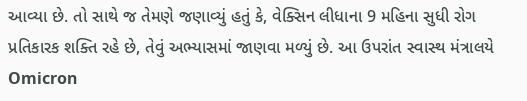આવ્યા છે. તો સાથે જ તેમણે જણાવ્યું હતું કે, વેક્સિન લીધાના 9 મહિના સુધી રોગ પ્રતિકારક શક્તિ રહે છે, તેવું અભ્યાસમાં જાણવા મળ્યું છે. આ ઉપરાંત સ્વાસ્થ મંત્રાલયે Omicron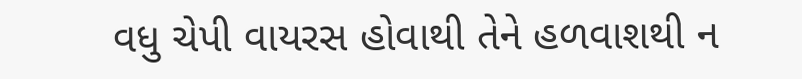વધુ ચેપી વાયરસ હોવાથી તેને હળવાશથી ન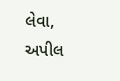લેવા, અપીલ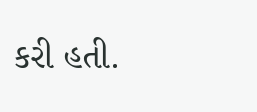કરી હતી.